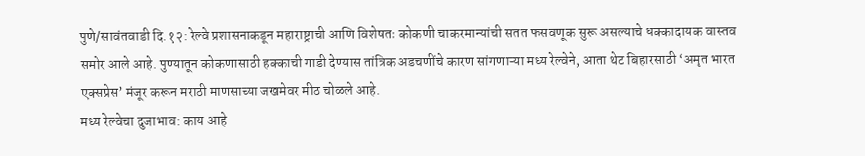पुणे/सावंतवाडी दि.१२: रेल्वे प्रशासनाकडून महाराष्ट्राची आणि विशेषतः कोकणी चाकरमान्यांची सतत फसवणूक सुरू असल्याचे धक्कादायक वास्तव समोर आले आहे. पुण्यातून कोकणासाठी हक्काची गाडी देण्यास तांत्रिक अडचणींचे कारण सांगणाऱ्या मध्य रेल्वेने, आता थेट बिहारसाठी ‘अमृत भारत एक्सप्रेस’ मंजूर करून मराठी माणसाच्या जखमेवर मीठ चोळले आहे.
मध्य रेल्वेचा दुजाभाव: काय आहे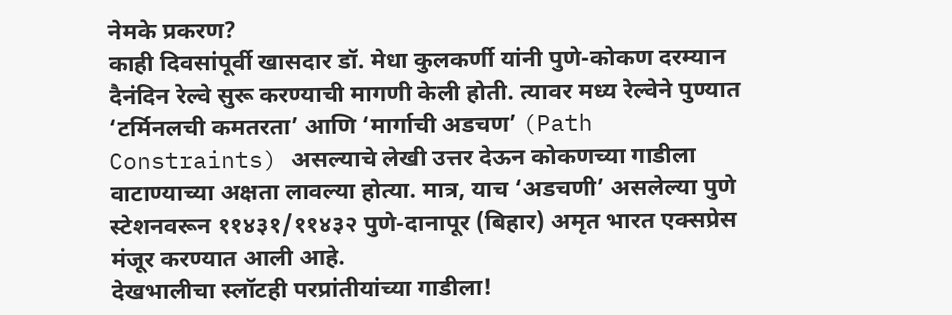नेमके प्रकरण?
काही दिवसांपूर्वी खासदार डॉ. मेधा कुलकर्णी यांनी पुणे-कोकण दरम्यान दैनंदिन रेल्वे सुरू करण्याची मागणी केली होती. त्यावर मध्य रेल्वेने पुण्यात ‘टर्मिनलची कमतरता’ आणि ‘मार्गाची अडचण’ (Path Constraints) असल्याचे लेखी उत्तर देऊन कोकणच्या गाडीला वाटाण्याच्या अक्षता लावल्या होत्या. मात्र, याच ‘अडचणी’ असलेल्या पुणे स्टेशनवरून ११४३१/११४३२ पुणे-दानापूर (बिहार) अमृत भारत एक्सप्रेस मंजूर करण्यात आली आहे.
देखभालीचा स्लॉटही परप्रांतीयांच्या गाडीला!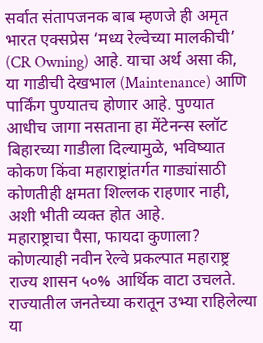सर्वात संतापजनक बाब म्हणजे ही अमृत भारत एक्सप्रेस ‘मध्य रेल्वेच्या मालकीची’ (CR Owning) आहे. याचा अर्थ असा की, या गाडीची देखभाल (Maintenance) आणि पार्किंग पुण्यातच होणार आहे. पुण्यात आधीच जागा नसताना हा मेंटेनन्स स्लॉट बिहारच्या गाडीला दिल्यामुळे, भविष्यात कोकण किंवा महाराष्ट्रांतर्गत गाड्यांसाठी कोणतीही क्षमता शिल्लक राहणार नाही, अशी भीती व्यक्त होत आहे.
महाराष्ट्राचा पैसा, फायदा कुणाला?
कोणत्याही नवीन रेल्वे प्रकल्पात महाराष्ट्र राज्य शासन ५०% आर्थिक वाटा उचलते. राज्यातील जनतेच्या करातून उभ्या राहिलेल्या या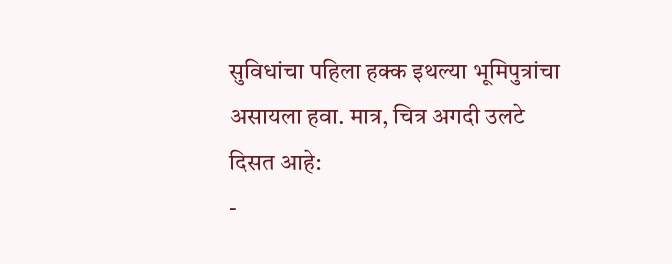सुविधांचा पहिला हक्क इथल्या भूमिपुत्रांचा असायला हवा. मात्र, चित्र अगदी उलटे दिसत आहे:
-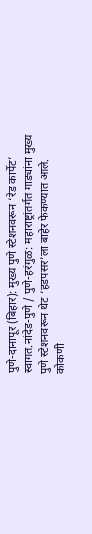पुणे-दानापूर (बिहार): मुख्य पुणे स्टेशनवरून ‘रेड कार्पेट’ स्वागत.नांदेड-पुणे / पुणे-हरंगुळ: महाराष्ट्रांतर्गत गाड्यांना मुख्य पुणे स्टेशनवरून थेट ‘हडपसर’ला बाहेर फेकण्यात आले.
कोकणी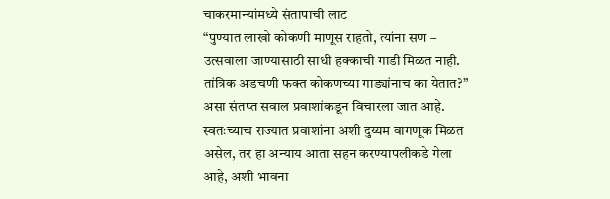चाकरमान्यांमध्ये संतापाची लाट
“पुण्यात लाखो कोकणी माणूस राहतो, त्यांना सण – उत्सवाला जाण्यासाठी साधी हक्काची गाडी मिळत नाही. तांत्रिक अडचणी फक्त कोकणच्या गाड्यांनाच का येतात?” असा संतप्त सवाल प्रवाशांकडून विचारला जात आहे. स्वतःच्याच राज्यात प्रवाशांना अशी दुय्यम वागणूक मिळत असेल, तर हा अन्याय आता सहन करण्यापलीकडे गेला आहे, अशी भावना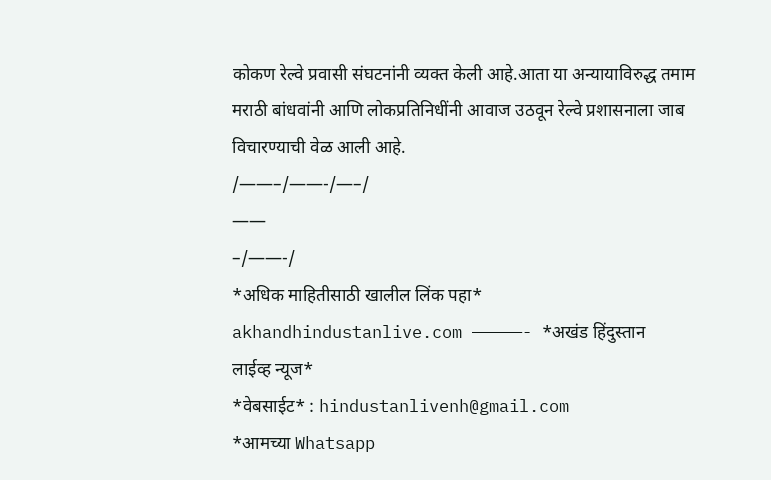कोकण रेल्वे प्रवासी संघटनांनी व्यक्त केली आहे.आता या अन्यायाविरुद्ध तमाम मराठी बांधवांनी आणि लोकप्रतिनिधींनी आवाज उठवून रेल्वे प्रशासनाला जाब विचारण्याची वेळ आली आहे.
/——–/——-/—–/
——
–/——-/
*अधिक माहितीसाठी खालील लिंक पहा* akhandhindustanlive.com —————- *अखंड हिंदुस्तान लाईव्ह न्यूज*
*वेबसाईट* : hindustanlivenh@gmail.com
*आमच्या Whatsapp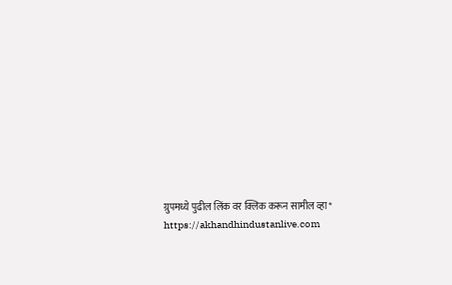ग्रुपमध्ये पुढील लिंक वर क्लिक करून सामील व्हा* https://akhandhindustanlive.com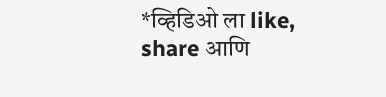*व्हिडिओ ला like, share आणि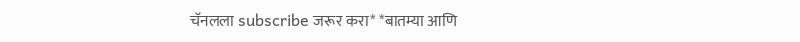चॅनलला subscribe जरूर करा* *बातम्या आणि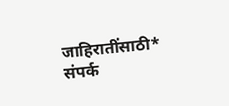जाहिरातींसाठी* संपर्क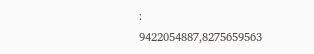:
9422054887,8275659563